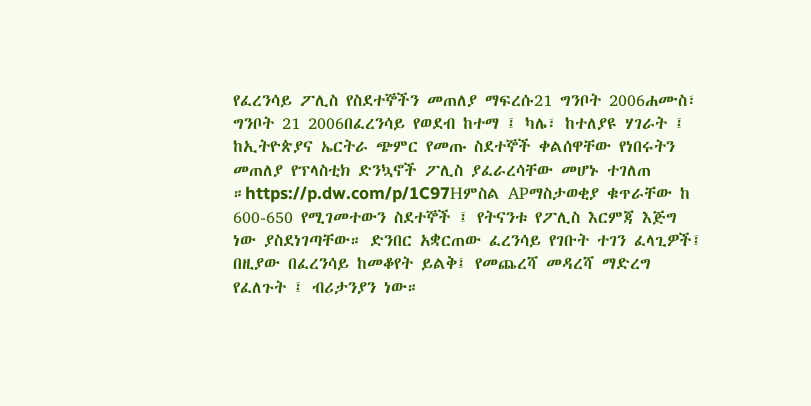የፈረንሳይ ፖሊስ የስደተኞችን መጠለያ ማፍረሱ21 ግንቦት 2006ሐሙስ፣ ግንቦት 21 2006በፈረንሳይ የወደብ ከተማ ፤ ካሌ፣ ከተለያዩ ሃገራት ፤ ከኢትዮጵያና ኤርትራ ጭምር የመጡ ስደተኞች ቀልሰዋቸው የነበሩትን መጠለያ የፕላስቲክ ድንኳኖች ፖሊስ ያፈራረሳቸው መሆኑ ተገለጠ ።https://p.dw.com/p/1C97Hምስል APማስታወቂያ ቁጥራቸው ከ 600-650 የሚገመተውን ስደተኞች ፤ የትናንቱ የፖሊስ እርምጃ እጅግ ነው ያስደነገጣቸው። ድንበር አቋርጠው ፈረንሳይ የገቡት ተገን ፈላጊዎች፤ በዚያው በፈረንሳይ ከመቆየት ይልቅ፤ የመጨረሻ መዳረሻ ማድረግ የፈለጉት ፤ ብሪታንያን ነው።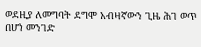ወደዚያ ለመግባት ደግሞ አብዛኛውን ጊዜ ሕገ ወጥ በሆነ መንገድ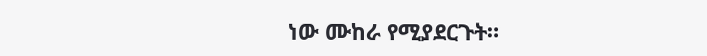ነው ሙከራ የሚያደርጉት።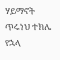ሃይማኖት ጥሩነህ ተክሌ የኋላ